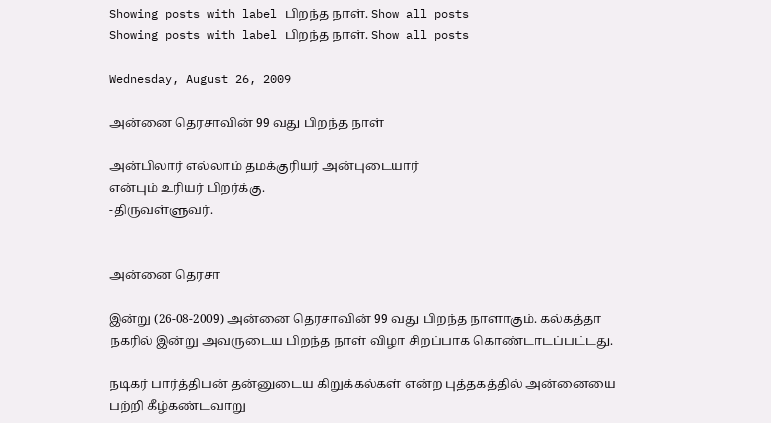Showing posts with label பிறந்த நாள். Show all posts
Showing posts with label பிறந்த நாள். Show all posts

Wednesday, August 26, 2009

அன்னை தெரசாவின் 99 வது பிறந்த நாள்

அன்பிலார் எல்லாம் தமக்குரியர் அன்புடையார்
என்பும் உரியர் பிறர்க்கு.
-திருவள்ளுவர்.


அன்னை தெரசா

இன்று (26-08-2009) அன்னை தெரசாவின் 99 வது பிறந்த நாளாகும். கல்கத்தா நகரில் இன்று அவருடைய பிறந்த நாள் விழா சிறப்பாக கொண்டாடப்பட்டது.

நடிகர் பார்த்திபன் தன்னுடைய கிறுக்கல்கள் என்ற புத்தகத்தில் அன்னையை பற்றி கீழ்கண்டவாறு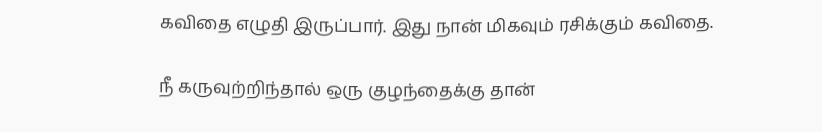கவிதை எழுதி இருப்பார். இது நான் மிகவும் ரசிக்கும் கவிதை.

நீ கருவுற்றிந்தால் ஒரு குழந்தைக்கு தான்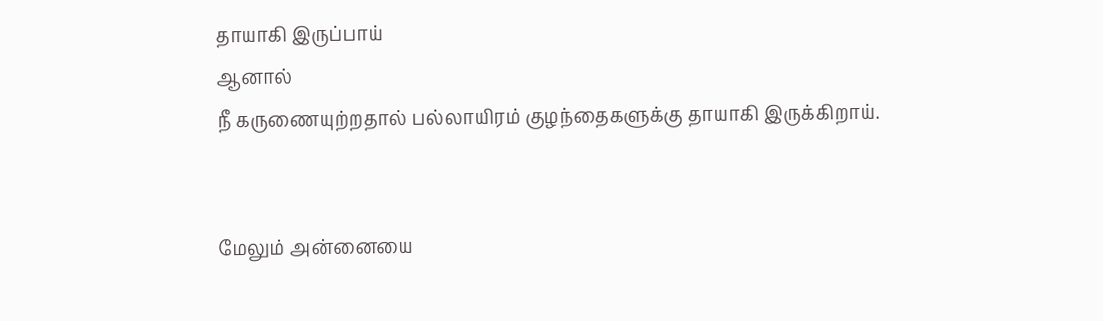தாயாகி இருப்பாய்
ஆனால்
நீ கருணையுற்றதால் பல்லாயிரம் குழந்தைகளுக்கு தாயாகி இருக்கிறாய்.


மேலும் அன்னையை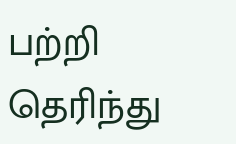பற்றி தெரிந்து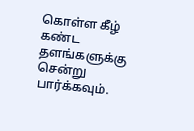கொள்ள கீழ் கண்ட தளங்களுக்கு சென்று பார்க்கவும்.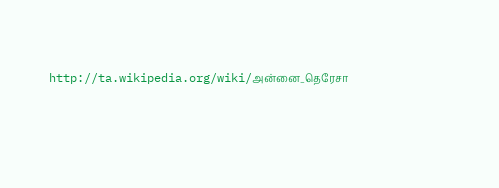http://ta.wikipedia.org/wiki/அன்னை_தெரேசா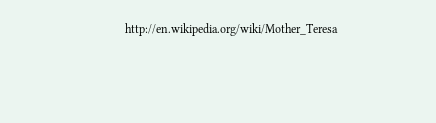http://en.wikipedia.org/wiki/Mother_Teresa